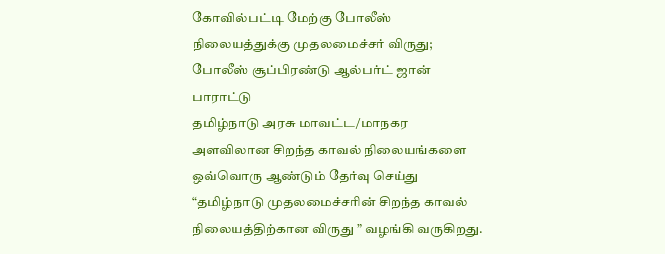கோவில்பட்டி மேற்கு போலீஸ் நிலையத்துக்கு முதலமைச்சர் விருது; போலீஸ் சூப்பிரண்டு ஆல்பர்ட் ஜான் பாராட்டு
தமிழ்நாடு அரசு மாவட்ட/மாநகர அளவிலான சிறந்த காவல் நிலையங்களை ஒவ்வொரு ஆண்டும் தேர்வு செய்து “தமிழ்நாடு முதலமைச்சரின் சிறந்த காவல் நிலையத்திற்கான விருது ” வழங்கி வருகிறது.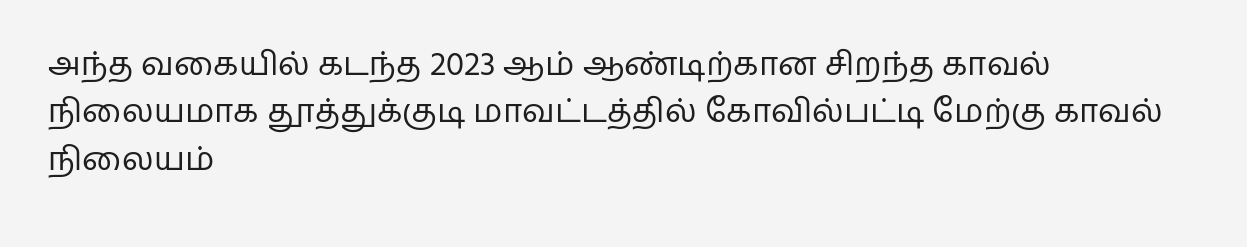அந்த வகையில் கடந்த 2023 ஆம் ஆண்டிற்கான சிறந்த காவல் நிலையமாக தூத்துக்குடி மாவட்டத்தில் கோவில்பட்டி மேற்கு காவல் நிலையம்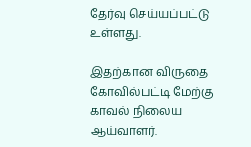தேர்வு செய்யப்பட்டு உள்ளது.

இதற்கான விருதை கோவில்பட்டி மேற்கு காவல் நிலைய ஆய்வாளர்.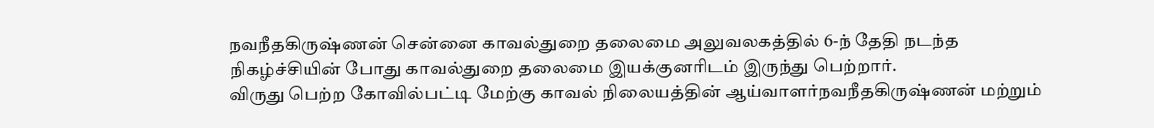நவநீதகிருஷ்ணன் சென்னை காவல்துறை தலைமை அலுவலகத்தில் 6-ந் தேதி நடந்த நிகழ்ச்சியின் போது காவல்துறை தலைமை இயக்குனரிடம் இருந்து பெற்றார்.
விருது பெற்ற கோவில்பட்டி மேற்கு காவல் நிலையத்தின் ஆய்வாளர்நவநீதகிருஷ்ணன் மற்றும்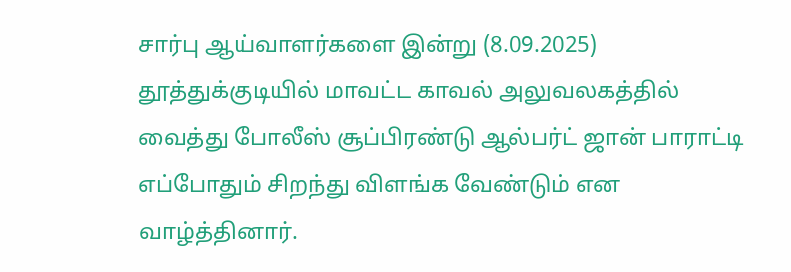சார்பு ஆய்வாளர்களை இன்று (8.09.2025) தூத்துக்குடியில் மாவட்ட காவல் அலுவலகத்தில் வைத்து போலீஸ் சூப்பிரண்டு ஆல்பர்ட் ஜான் பாராட்டி எப்போதும் சிறந்து விளங்க வேண்டும் என வாழ்த்தினார்.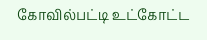கோவில்பட்டி உட்கோட்ட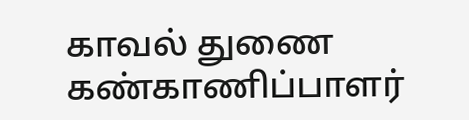காவல் துணை கண்காணிப்பாளர்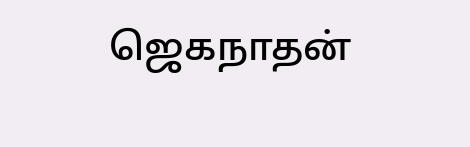ஜெகநாதன்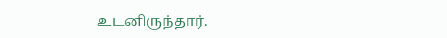உடனிருந்தார்.